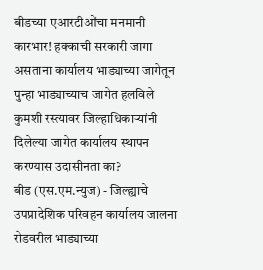बीडच्या एआरटीओंचा मनमानी कारभार! हक्काची सरकारी जागा असताना कार्यालय भाड्याच्या जागेतून पुन्हा भाड्याच्याच जागेत हलविले कुमशी रस्त्यावर जिल्हाधिकाऱ्यांनी दिलेल्या जागेत कार्यालय स्थापन करण्यास उदासीनता का?
बीड (एस.एम.न्युज) - जिल्ह्याचे उपप्रादेशिक परिवहन कार्यालय जालना रोडवरील भाड्याच्या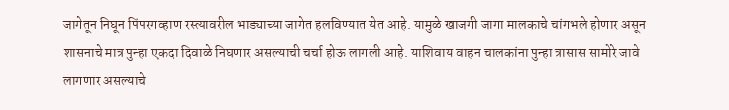जागेतून निघून पिंपरगव्हाण रस्त्यावरील भाड्याच्या जागेत हलविण्यात येत आहे. यामुळे खाजगी जागा मालकाचे चांगभले होणार असून शासनाचे मात्र पुन्हा एकदा दिवाळे निघणार असल्याची चर्चा होऊ लागली आहे. याशिवाय वाहन चालकांना पुन्हा त्रासास सामोरे जावे लागणार असल्याचे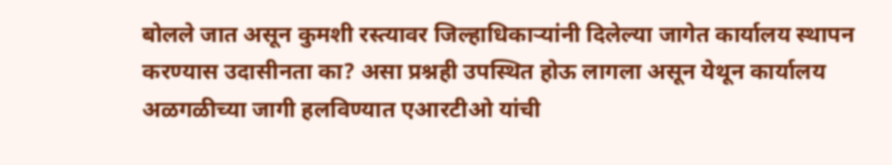बोलले जात असून कुमशी रस्त्यावर जिल्हाधिकाऱ्यांनी दिलेल्या जागेत कार्यालय स्थापन करण्यास उदासीनता का? असा प्रश्नही उपस्थित होऊ लागला असून येथून कार्यालय अळगळीच्या जागी हलविण्यात एआरटीओ यांची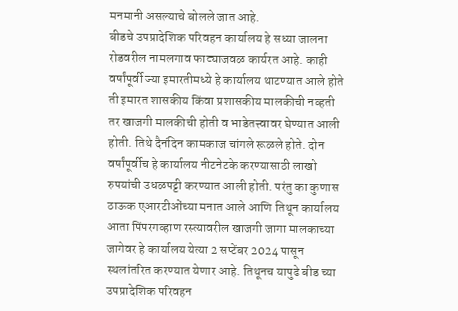मनमानी असल्याचे बोलले जात आहे.
बीडचे उपप्रादेशिक परिवहन कार्यालय हे सध्या जालना रोडवरील नामलगाव फाट्याजवळ कार्यरत आहे. काही वर्षांपूर्वी ज्या इमारतीमध्ये हे कार्यालय थाटण्यात आले होते ती इमारत शासकीय किंवा प्रशासकीय मालकीची नव्हती तर खाजगी मालकीची होती व भाडेतत्त्वावर घेण्यात आली होती. तिथे दैनंदिन कामकाज चांगले रूळले होते. दोन वर्षांपूर्वीच हे कार्यालय नीटनेटके करण्यासाठी लाखो रुपयांची उधळपट्टी करण्यात आली होती. परंतु का कुणास ठाऊक एआरटीओंच्या मनात आले आणि तिथून कार्यालय आता पिंपरगव्हाण रस्त्यावरील खाजगी जागा मालकाच्या जागेवर हे कार्यालय येत्या 2 सप्टेंबर 2024 पासून स्थलांतरित करण्यात येणार आहे. तिथूनच यापुढे बीड च्या उपप्रादेशिक परिवहन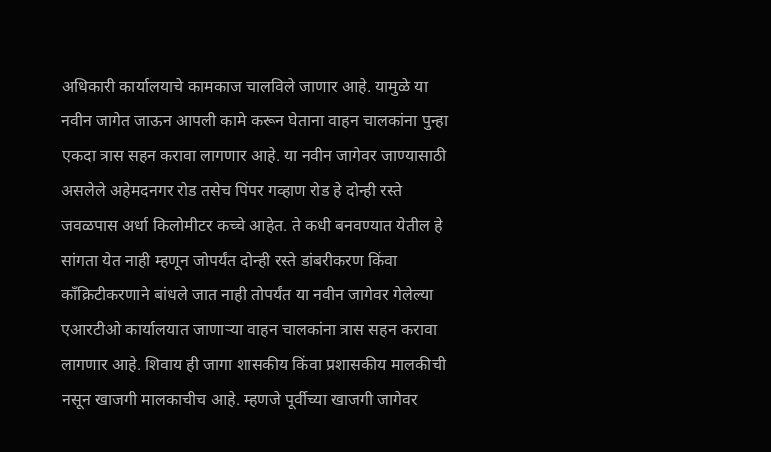अधिकारी कार्यालयाचे कामकाज चालविले जाणार आहे. यामुळे या नवीन जागेत जाऊन आपली कामे करून घेताना वाहन चालकांना पुन्हा एकदा त्रास सहन करावा लागणार आहे. या नवीन जागेवर जाण्यासाठी असलेले अहेमदनगर रोड तसेच पिंपर गव्हाण रोड हे दोन्ही रस्ते जवळपास अर्धा किलोमीटर कच्चे आहेत. ते कधी बनवण्यात येतील हे सांगता येत नाही म्हणून जोपर्यंत दोन्ही रस्ते डांबरीकरण किंवा कॉंक्रिटीकरणाने बांधले जात नाही तोपर्यंत या नवीन जागेवर गेलेल्या एआरटीओ कार्यालयात जाणाऱ्या वाहन चालकांना त्रास सहन करावा लागणार आहे. शिवाय ही जागा शासकीय किंवा प्रशासकीय मालकीची नसून खाजगी मालकाचीच आहे. म्हणजे पूर्वीच्या खाजगी जागेवर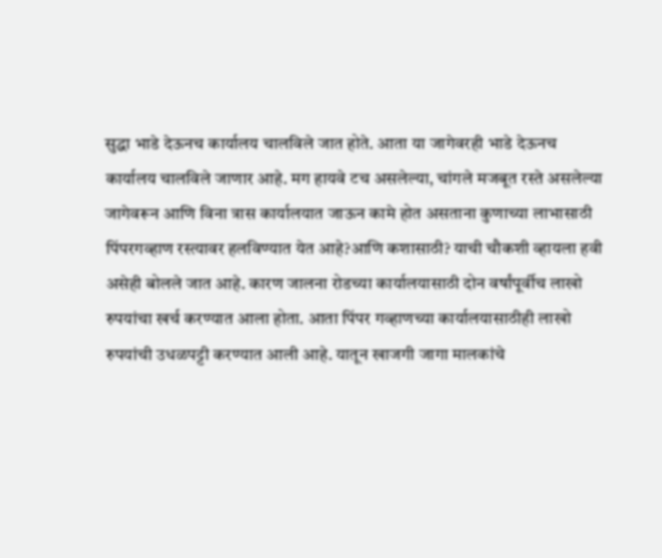सुद्धा भाडे देऊनच कार्यालय चालविले जात होते. आता या जागेवरही भाडे देऊनच कार्यालय चालविले जाणार आहे. मग हायवे टच असलेल्या, चांगले मजबूत रस्ते असलेल्या जागेवरून आणि विना त्रास कार्यालयात जाऊन कामे होत असताना कुणाच्या लाभासाठी पिंपरगव्हाण रस्त्यावर हलविण्यात येत आहे?आणि कशासाठी? याची चौकशी व्हायला हवी असेही बोलले जात आहे. कारण जालना रोडच्या कार्यालयासाठी दोन वर्षांपूर्वीच लाखो रुपयांचा खर्च करण्यात आला होता. आता पिंपर गव्हाणच्या कार्यालयासाठीही लाखो रुपयांची उधळपट्टी करण्यात आली आहे. यातून खाजगी जागा मालकांचे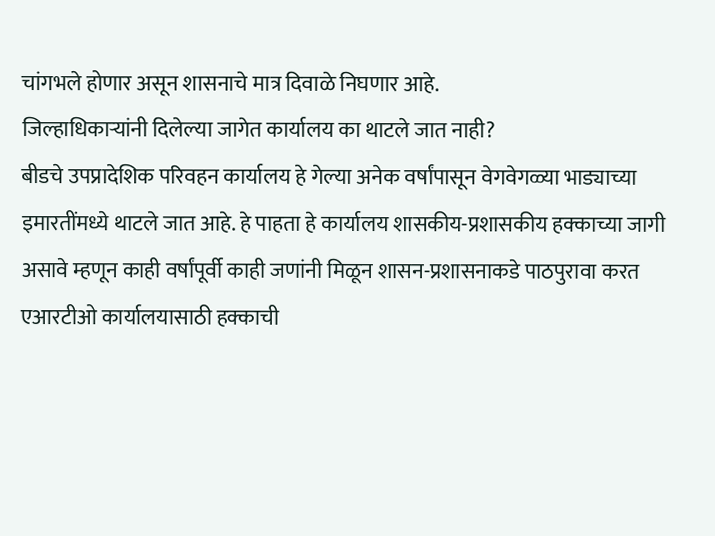चांगभले होणार असून शासनाचे मात्र दिवाळे निघणार आहे.
जिल्हाधिकाऱ्यांनी दिलेल्या जागेत कार्यालय का थाटले जात नाही?
बीडचे उपप्रादेशिक परिवहन कार्यालय हे गेल्या अनेक वर्षांपासून वेगवेगळ्या भाड्याच्या इमारतींमध्ये थाटले जात आहे. हे पाहता हे कार्यालय शासकीय-प्रशासकीय हक्काच्या जागी असावे म्हणून काही वर्षांपूर्वी काही जणांनी मिळून शासन-प्रशासनाकडे पाठपुरावा करत एआरटीओ कार्यालयासाठी हक्काची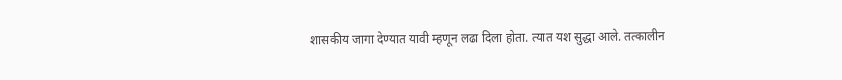शासकीय जागा देण्यात यावी म्हणून लढा दिला होता. त्यात यश सुद्धा आले. तत्कालीन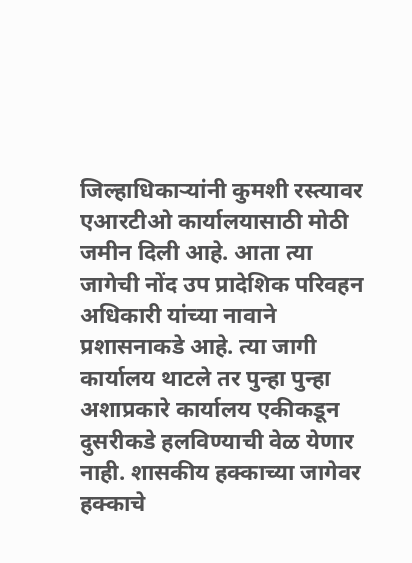जिल्हाधिकाऱ्यांनी कुमशी रस्त्यावर एआरटीओ कार्यालयासाठी मोठी जमीन दिली आहे. आता त्या जागेची नोंद उप प्रादेशिक परिवहन अधिकारी यांच्या नावाने प्रशासनाकडे आहे. त्या जागी कार्यालय थाटले तर पुन्हा पुन्हा अशाप्रकारे कार्यालय एकीकडून दुसरीकडे हलविण्याची वेळ येणार नाही. शासकीय हक्काच्या जागेवर हक्काचे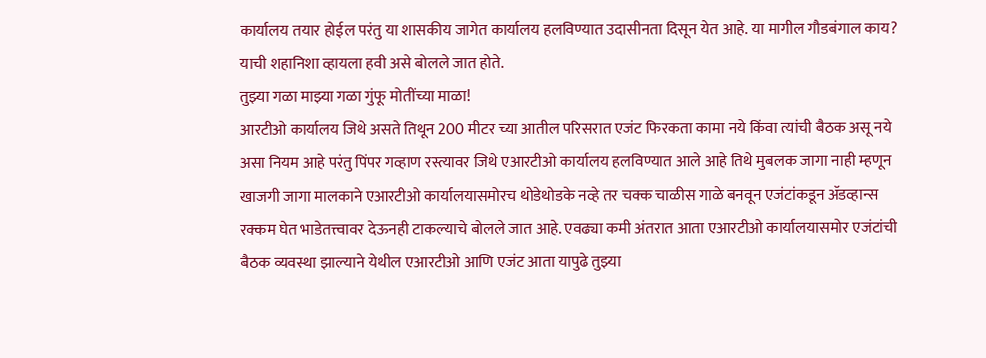कार्यालय तयार होईल परंतु या शासकीय जागेत कार्यालय हलविण्यात उदासीनता दिसून येत आहे. या मागील गौडबंगाल काय? याची शहानिशा व्हायला हवी असे बोलले जात होते.
तुझ्या गळा माझ्या गळा गुंफू मोतींच्या माळा!
आरटीओ कार्यालय जिथे असते तिथून 200 मीटर च्या आतील परिसरात एजंट फिरकता कामा नये किंवा त्यांची बैठक असू नये असा नियम आहे परंतु पिंपर गव्हाण रस्त्यावर जिथे एआरटीओ कार्यालय हलविण्यात आले आहे तिथे मुबलक जागा नाही म्हणून खाजगी जागा मालकाने एआरटीओ कार्यालयासमोरच थोडेथोडके नव्हे तर चक्क चाळीस गाळे बनवून एजंटांकडून ॲडव्हान्स रक्कम घेत भाडेतत्त्वावर देऊनही टाकल्याचे बोलले जात आहे. एवढ्या कमी अंतरात आता एआरटीओ कार्यालयासमोर एजंटांची बैठक व्यवस्था झाल्याने येथील एआरटीओ आणि एजंट आता यापुढे तुझ्या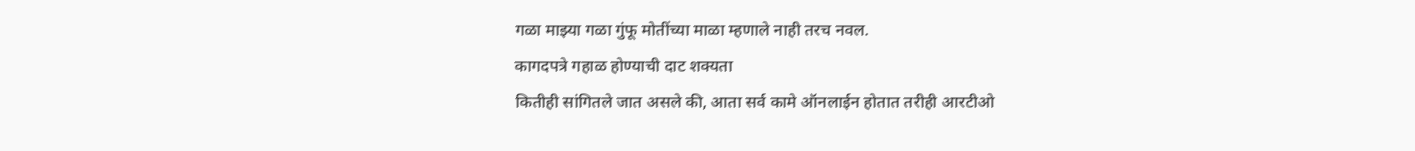गळा माझ्या गळा गुंफू मोतींच्या माळा म्हणाले नाही तरच नवल.
कागदपत्रे गहाळ होण्याची दाट शक्यता
कितीही सांगितले जात असले की, आता सर्व कामे ऑनलाईन होतात तरीही आरटीओ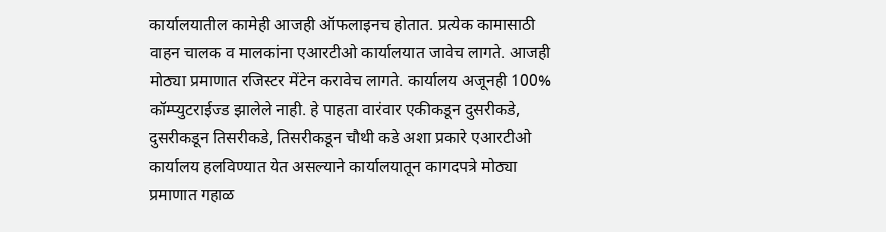कार्यालयातील कामेही आजही ऑफलाइनच होतात. प्रत्येक कामासाठी वाहन चालक व मालकांना एआरटीओ कार्यालयात जावेच लागते. आजही मोठ्या प्रमाणात रजिस्टर मेंटेन करावेच लागते. कार्यालय अजूनही 100% कॉम्प्युटराईज्ड झालेले नाही. हे पाहता वारंवार एकीकडून दुसरीकडे, दुसरीकडून तिसरीकडे, तिसरीकडून चौथी कडे अशा प्रकारे एआरटीओ कार्यालय हलविण्यात येत असल्याने कार्यालयातून कागदपत्रे मोठ्या प्रमाणात गहाळ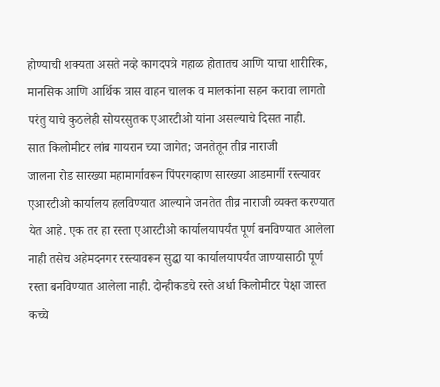होण्याची शक्यता असते नव्हे कागदपत्रे गहाळ होतातच आणि याचा शारीरिक, मानसिक आणि आर्थिक त्रास वाहन चालक व मालकांना सहन करावा लागतो परंतु याचे कुठलेही सोयरसुतक एआरटीओ यांना असल्याचे दिसत नाही.
सात किलोमीटर लांब गायरान च्या जागेत; जनतेतून तीव्र नाराजी
जालना रोड सारख्या महामार्गावरून पिंपरगव्हाण सारख्या आडमार्गी रस्त्यावर एआरटीओ कार्यालय हलविण्यात आल्याने जनतेत तीव्र नाराजी व्यक्त करण्यात येत आहे. एक तर हा रस्ता एआरटीओ कार्यालयापर्यंत पूर्ण बनविण्यात आलेला नाही तसेच अहेमदनगर रस्त्यावरून सुद्धा या कार्यालयापर्यंत जाण्यासाठी पूर्ण रस्ता बनविण्यात आलेला नाही. दोन्हीकडचे रस्ते अर्धा किलोमीटर पेक्षा जास्त कच्चे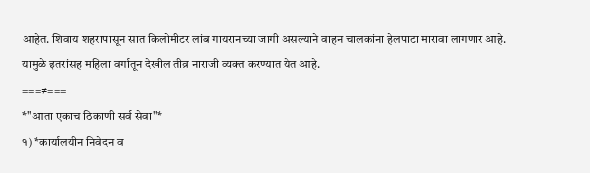आहेत. शिवाय शहरापासून सात किलोमीटर लांब गायरानच्या जागी असल्याने वाहन चालकांना हेलपाटा मारावा लागणार आहे. यामुळे इतरांसह महिला वर्गातून देखील तीव्र नाराजी व्यक्त करण्यात येत आहे.
===≠===
*"आता एकाच ठिकाणी सर्व सेवा"*
१) *कार्यालयीन निवेदन व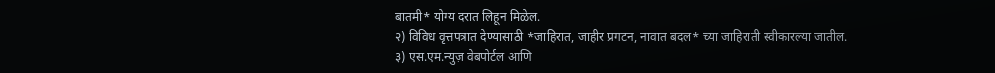बातमी* योग्य दरात लिहून मिळेल.
२) विविध वृत्तपत्रात देण्यासाठी *जाहिरात, जाहीर प्रगटन, नावात बदल* च्या जाहिराती स्वीकारल्या जातील.
३) एस.एम.न्युज़ वेबपोर्टल आणि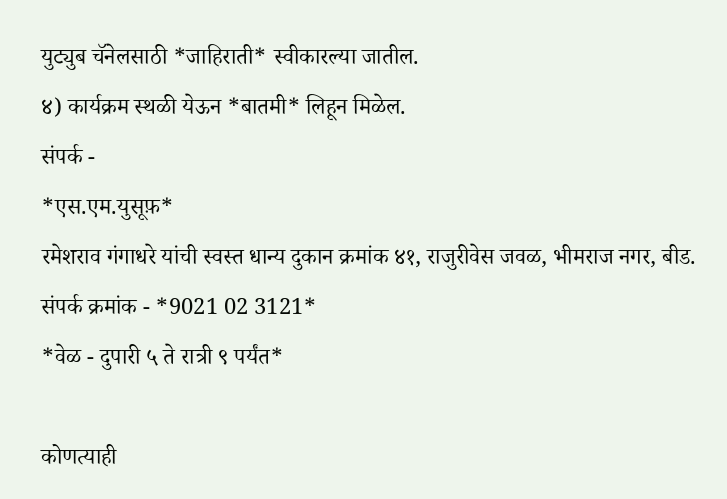युट्युब चॅनेलसाठी *जाहिराती* स्वीकारल्या जातील.
४) कार्यक्रम स्थळी येऊन *बातमी* लिहून मिळेल.
संपर्क -
*एस.एम.युसूफ़*
रमेशराव गंगाधरे यांची स्वस्त धान्य दुकान क्रमांक ४१, राजुरीवेस जवळ, भीमराज नगर, बीड.
संपर्क क्रमांक - *9021 02 3121*
*वेळ - दुपारी ५ ते रात्री ९ पर्यंत*

कोणत्याही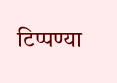टिप्पण्या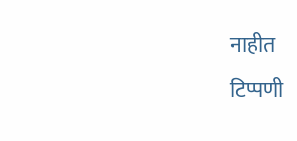नाहीत
टिप्पणी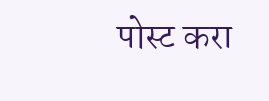पोस्ट करा